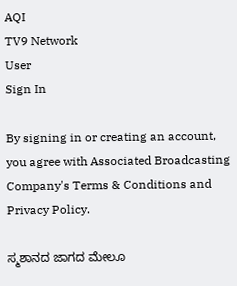AQI
TV9 Network
User
Sign In

By signing in or creating an account, you agree with Associated Broadcasting Company's Terms & Conditions and Privacy Policy.

ಸ್ಮಶಾನದ ಜಾಗದ ಮೇಲೂ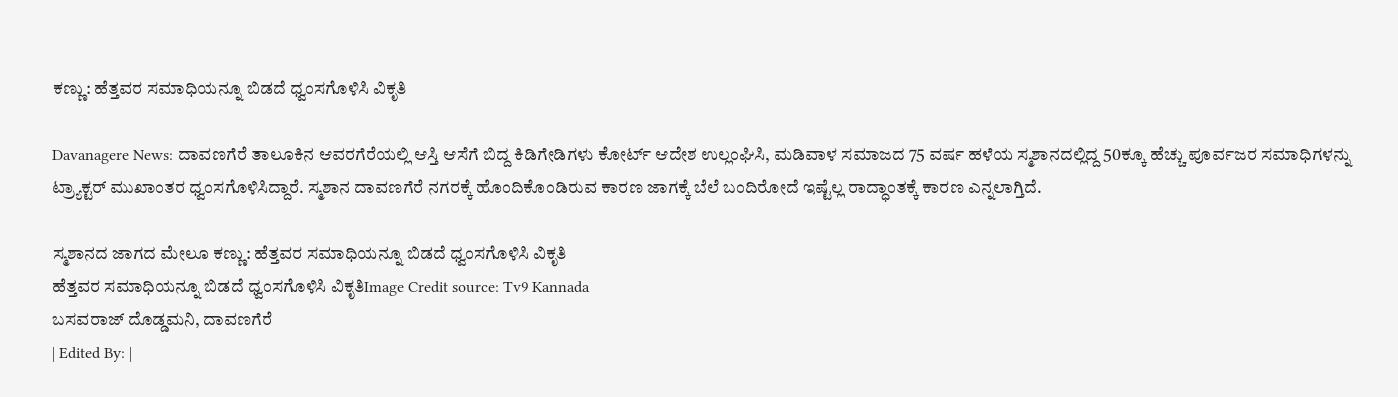ಕಣ್ಣು: ಹೆತ್ತವರ ಸಮಾಧಿಯನ್ನೂ ಬಿಡದೆ ಧ್ವಂಸಗೊಳಿಸಿ ವಿಕೃತಿ

Davanagere News: ದಾವಣಗೆರೆ ತಾಲೂಕಿನ ಆವರಗೆರೆಯಲ್ಲಿ ಆಸ್ತಿ ಆಸೆಗೆ ಬಿದ್ದ ಕಿಡಿಗೇಡಿಗಳು ಕೋರ್ಟ್ ಆದೇಶ ಉಲ್ಲಂಘಿಸಿ, ಮಡಿವಾಳ ಸಮಾಜದ 75 ವರ್ಷ ಹಳೆಯ ಸ್ಮಶಾನದಲ್ಲಿದ್ದ 50ಕ್ಕೂ ಹೆಚ್ಚು ಪೂರ್ವಜರ ಸಮಾಧಿಗಳನ್ನು ಟ್ರ್ಯಾಕ್ಟರ್ ಮುಖಾಂತರ ಧ್ವಂಸಗೊಳಿಸಿದ್ದಾರೆ. ಸ್ಮಶಾನ ದಾವಣಗೆರೆ ನಗರಕ್ಕೆ ಹೊಂದಿಕೊಂಡಿರುವ ಕಾರಣ ಜಾಗಕ್ಕೆ ಬೆಲೆ ಬಂದಿರೋದೆ ಇಷ್ಟೆಲ್ಲ ರಾದ್ಧಾಂತಕ್ಕೆ ಕಾರಣ ಎನ್ನಲಾಗ್ತಿದೆ.

ಸ್ಮಶಾನದ ಜಾಗದ ಮೇಲೂ ಕಣ್ಣು: ಹೆತ್ತವರ ಸಮಾಧಿಯನ್ನೂ ಬಿಡದೆ ಧ್ವಂಸಗೊಳಿಸಿ ವಿಕೃತಿ
ಹೆತ್ತವರ ಸಮಾಧಿಯನ್ನೂ ಬಿಡದೆ ಧ್ವಂಸಗೊಳಿಸಿ ವಿಕೃತಿImage Credit source: Tv9 Kannada
ಬಸವರಾಜ್ ದೊಡ್ಡಮನಿ, ದಾವಣಗೆರೆ
| Edited By: |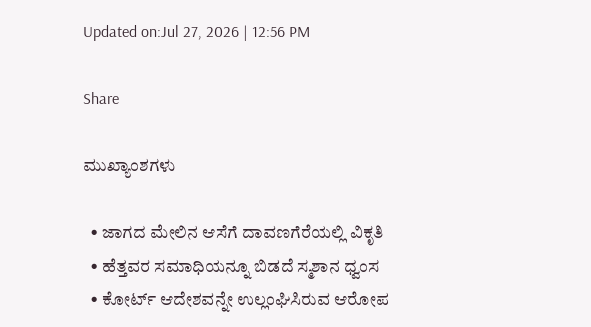Updated on:Jul 27, 2026 | 12:56 PM

Share

ಮುಖ್ಯಾಂಶಗಳು

  • ಜಾಗದ ಮೇಲಿನ ಆಸೆಗೆ ದಾವಣಗೆರೆಯಲ್ಲಿ ವಿಕೃತಿ
  • ಹೆತ್ತವರ ಸಮಾಧಿಯನ್ನೂ ಬಿಡದೆ ಸ್ಮಶಾನ ಧ್ವಂಸ
  • ಕೋರ್ಟ್ ಆದೇಶವನ್ನೇ ಉಲ್ಲಂಘಿಸಿರುವ ಆರೋಪ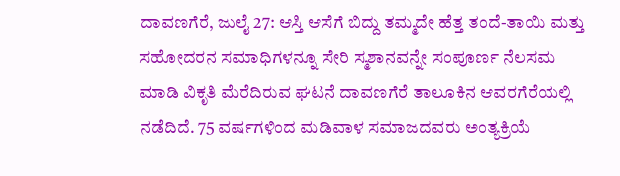ದಾವಣಗೆರೆ, ಜುಲೈ 27: ಆಸ್ತಿ ಆಸೆಗೆ ಬಿದ್ದು ತಮ್ಮದೇ ಹೆತ್ತ ತಂದೆ-ತಾಯಿ ಮತ್ತು ಸಹೋದರನ ಸಮಾಧಿಗಳನ್ನೂ ಸೇರಿ ಸ್ಮಶಾನವನ್ನೇ ಸಂಪೂರ್ಣ ನೆಲಸಮ ಮಾಡಿ ವಿಕೃತಿ ಮೆರೆದಿರುವ ಘಟನೆ ದಾವಣಗೆರೆ ತಾಲೂಕಿನ ಆವರಗೆರೆಯಲ್ಲಿ ನಡೆದಿದೆ. 75 ವರ್ಷಗಳಿಂದ ಮಡಿವಾಳ ಸಮಾಜದವರು ಅಂತ್ಯಕ್ರಿಯೆ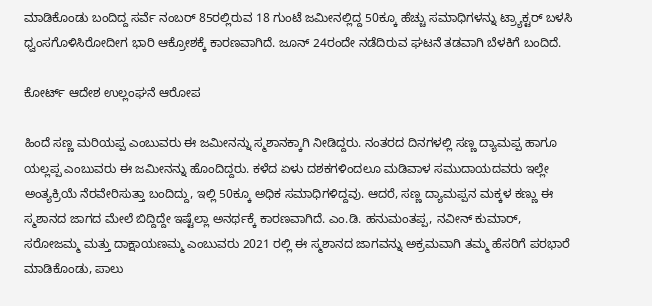ಮಾಡಿಕೊಂಡು ಬಂದಿದ್ದ ಸರ್ವೆ ನಂಬರ್ 85ರಲ್ಲಿರುವ 18 ಗುಂಟೆ ಜಮೀನಲ್ಲಿದ್ದ 50ಕ್ಕೂ ಹೆಚ್ಚು ಸಮಾಧಿಗಳನ್ನು ಟ್ರ್ಯಾಕ್ಟರ್ ಬಳಸಿ ಧ್ವಂಸಗೊಳಿಸಿರೋದೀಗ ಭಾರಿ ಆಕ್ರೋಶಕ್ಕೆ ಕಾರಣವಾಗಿದೆ. ಜೂನ್ 24ರಂದೇ ನಡೆದಿರುವ ಘಟನೆ ತಡವಾಗಿ ಬೆಳಕಿಗೆ ಬಂದಿದೆ.

ಕೋರ್ಟ್ ಆದೇಶ ಉಲ್ಲಂಘನೆ ಆರೋಪ

ಹಿಂದೆ ಸಣ್ಣ ಮರಿಯಪ್ಪ ಎಂಬುವರು ಈ ಜಮೀನನ್ನು ಸ್ಮಶಾನಕ್ಕಾಗಿ ನೀಡಿದ್ದರು. ನಂತರದ ದಿನಗಳಲ್ಲಿ ಸಣ್ಣ ದ್ಯಾಮಪ್ಪ ಹಾಗೂ ಯಲ್ಲಪ್ಪ ಎಂಬುವರು ಈ ಜಮೀನನ್ನು ಹೊಂದಿದ್ದರು. ಕಳೆದ ಏಳು ದಶಕಗಳಿಂದಲೂ ಮಡಿವಾಳ ಸಮುದಾಯದವರು ಇಲ್ಲೇ ಅಂತ್ಯಕ್ರಿಯೆ ನೆರವೇರಿಸುತ್ತಾ ಬಂದಿದ್ದು, ಇಲ್ಲಿ 50ಕ್ಕೂ ಅಧಿಕ ಸಮಾಧಿಗಳಿದ್ದವು. ಆದರೆ, ಸಣ್ಣ ದ್ಯಾಮಪ್ಪನ ಮಕ್ಕಳ ಕಣ್ಣು ಈ ಸ್ಮಶಾನದ ಜಾಗದ ಮೇಲೆ ಬಿದ್ದಿದ್ದೇ ಇಷ್ಟೆಲ್ಲಾ ಅನರ್ಥಕ್ಕೆ ಕಾರಣವಾಗಿದೆ. ಎಂ.ಡಿ. ಹನುಮಂತಪ್ಪ, ನವೀನ್ ಕುಮಾರ್, ಸರೋಜಮ್ಮ ಮತ್ತು ದಾಕ್ಷಾಯಣಮ್ಮ ಎಂಬುವರು 2021 ರಲ್ಲಿ ಈ ಸ್ಮಶಾನದ ಜಾಗವನ್ನು ಅಕ್ರಮವಾಗಿ ತಮ್ಮ ಹೆಸರಿಗೆ ಪರಭಾರೆ ಮಾಡಿಕೊಂಡು, ಪಾಲು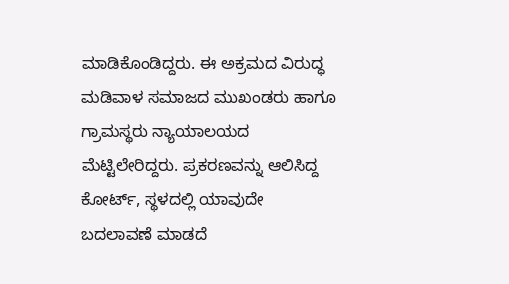ಮಾಡಿಕೊಂಡಿದ್ದರು. ಈ ಅಕ್ರಮದ ವಿರುದ್ಧ ಮಡಿವಾಳ ಸಮಾಜದ ಮುಖಂಡರು ಹಾಗೂ ಗ್ರಾಮಸ್ಥರು ನ್ಯಾಯಾಲಯದ ಮೆಟ್ಟಿಲೇರಿದ್ದರು. ಪ್ರಕರಣವನ್ನು ಆಲಿಸಿದ್ದ ಕೋರ್ಟ್, ಸ್ಥಳದಲ್ಲಿ ಯಾವುದೇ ಬದಲಾವಣೆ ಮಾಡದೆ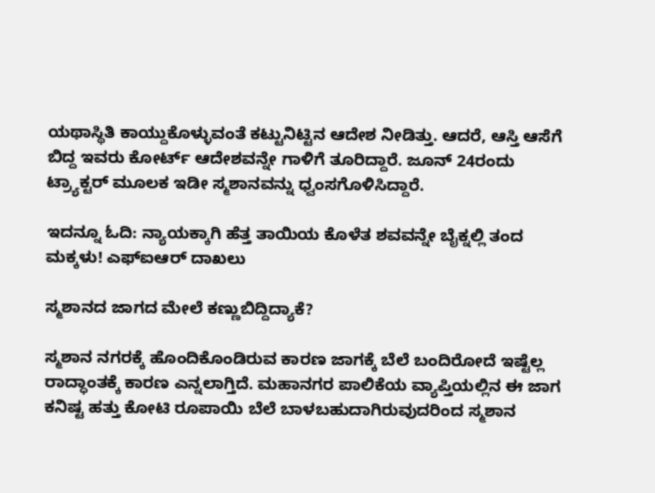ಯಥಾಸ್ಥಿತಿ ಕಾಯ್ದುಕೊಳ್ಳುವಂತೆ ಕಟ್ಟುನಿಟ್ಟಿನ ಆದೇಶ ನೀಡಿತ್ತು. ಆದರೆ, ಆಸ್ತಿ ಆಸೆಗೆ ಬಿದ್ದ ಇವರು ಕೋರ್ಟ್ ಆದೇಶವನ್ನೇ ಗಾಳಿಗೆ ತೂರಿದ್ದಾರೆ. ಜೂನ್ 24ರಂದು ಟ್ರ್ಯಾಕ್ಟರ್ ಮೂಲಕ ಇಡೀ ಸ್ಮಶಾನವನ್ನು ಧ್ವಂಸಗೊಳಿಸಿದ್ದಾರೆ.

ಇದನ್ನೂ ಓದಿ: ನ್ಯಾಯಕ್ಕಾಗಿ ಹೆತ್ತ ತಾಯಿಯ ಕೊಳೆತ ಶವವನ್ನೇ ಬೈಕ್ನಲ್ಲಿ ತಂದ ಮಕ್ಕಳು! ಎಫ್ಐಆರ್ ದಾಖಲು

ಸ್ಮಶಾನದ ಜಾಗದ ಮೇಲೆ ಕಣ್ಣುಬಿದ್ದಿದ್ಯಾಕೆ?

ಸ್ಮಶಾನ ನಗರಕ್ಕೆ ಹೊಂದಿಕೊಂಡಿರುವ ಕಾರಣ ಜಾಗಕ್ಕೆ ಬೆಲೆ ಬಂದಿರೋದೆ ಇಷ್ಟೆಲ್ಲ ರಾದ್ಧಾಂತಕ್ಕೆ ಕಾರಣ ಎನ್ನಲಾಗ್ತಿದೆ. ಮಹಾನಗರ ಪಾಲಿಕೆಯ ವ್ಯಾಪ್ತಿಯಲ್ಲಿನ ಈ ಜಾಗ ಕನಿಷ್ಟ ಹತ್ತು ಕೋಟಿ ರೂಪಾಯಿ ಬೆಲೆ ಬಾಳಬಹುದಾಗಿರುವುದರಿಂದ ಸ್ಮಶಾನ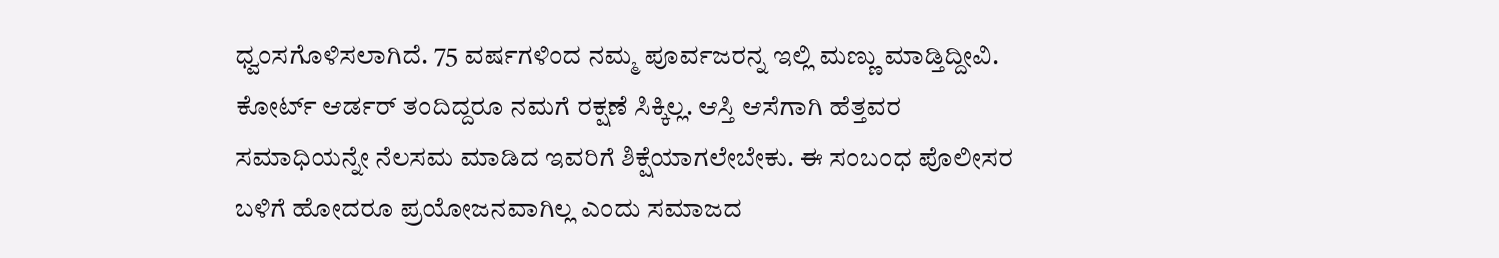ಧ್ವಂಸಗೊಳಿಸಲಾಗಿದೆ. 75 ವರ್ಷಗಳಿಂದ ನಮ್ಮ ಪೂರ್ವಜರನ್ನ ಇಲ್ಲಿ ಮಣ್ಣು ಮಾಡ್ತಿದ್ದೀವಿ. ಕೋರ್ಟ್ ಆರ್ಡರ್ ತಂದಿದ್ದರೂ ನಮಗೆ ರಕ್ಷಣೆ ಸಿಕ್ಕಿಲ್ಲ. ಆಸ್ತಿ ಆಸೆಗಾಗಿ ಹೆತ್ತವರ ಸಮಾಧಿಯನ್ನೇ ನೆಲಸಮ ಮಾಡಿದ ಇವರಿಗೆ ಶಿಕ್ಷೆಯಾಗಲೇಬೇಕು. ಈ ಸಂಬಂಧ ಪೊಲೀಸರ ಬಳಿಗೆ ಹೋದರೂ ಪ್ರಯೋಜನವಾಗಿಲ್ಲ ಎಂದು ಸಮಾಜದ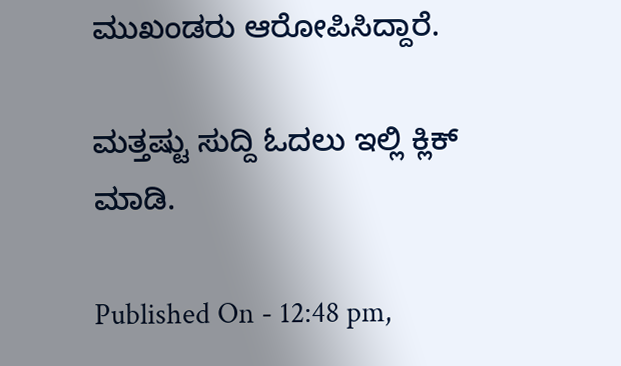ಮುಖಂಡರು ಆರೋಪಿಸಿದ್ದಾರೆ.

ಮತ್ತಷ್ಟು ಸುದ್ದಿ ಓದಲು ಇಲ್ಲಿ ಕ್ಲಿಕ್ ಮಾಡಿ.

Published On - 12:48 pm,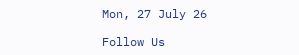Mon, 27 July 26

Follow Us